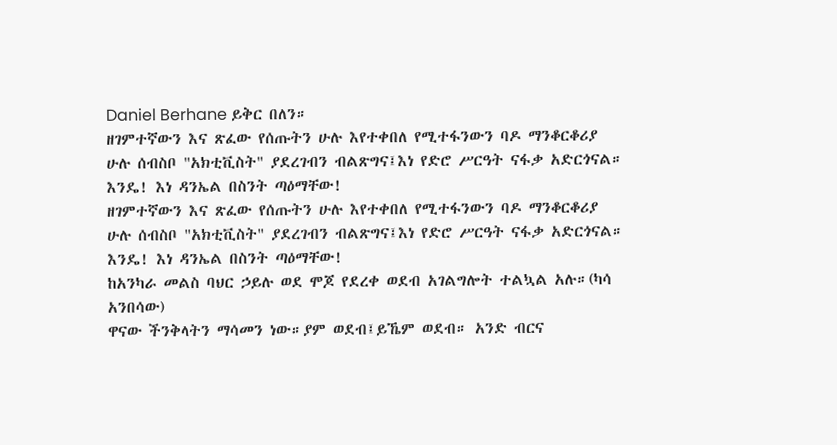Daniel Berhane ይቅር በለን።
ዘገምተኛውን እና ጽፈው የሰጡትን ሁሉ እየተቀበለ የሚተፋንውን ባዶ ማንቆርቆሪያ ሁሉ ሰብስቦ "አክቲቪስት" ያደረገብን ብልጽግና፤እነ የድሮ ሥርዓት ናፋቃ አድርጎናል።
እንዴ! እነ ዳንኤል በስንት ጣዕማቸው!
ዘገምተኛውን እና ጽፈው የሰጡትን ሁሉ እየተቀበለ የሚተፋንውን ባዶ ማንቆርቆሪያ ሁሉ ሰብስቦ "አክቲቪስት" ያደረገብን ብልጽግና፤እነ የድሮ ሥርዓት ናፋቃ አድርጎናል።
እንዴ! እነ ዳንኤል በስንት ጣዕማቸው!
ከአንካራ መልስ ባህር ኃይሉ ወደ ሞጆ የደረቀ ወደብ አገልግሎት ተልኳል አሉ።(ካሳ አንበሳው)
ዋናው ችንቅላትን ማሳመን ነው።ያም ወደብ፤ይኼም ወደብ። አንድ ብርና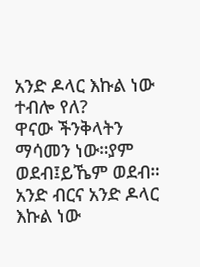አንድ ዶላር እኩል ነው ተብሎ የለ?
ዋናው ችንቅላትን ማሳመን ነው።ያም ወደብ፤ይኼም ወደብ። አንድ ብርና አንድ ዶላር እኩል ነው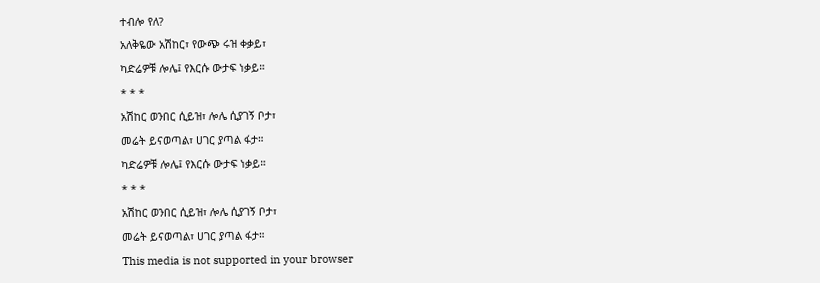ተብሎ የለ?
አለቅዬው አሽከር፣ የውጭ ሩዝ ቀቃይ፣
ካድሬዎቹ ሎሌ፤ የእርሱ ውታፍ ነቃይ።
* * *
አሽከር ወንበር ሲይዝ፣ ሎሌ ሲያገኝ ቦታ፣
መሬት ይናወጣል፣ ሀገር ያጣል ፋታ።
ካድሬዎቹ ሎሌ፤ የእርሱ ውታፍ ነቃይ።
* * *
አሽከር ወንበር ሲይዝ፣ ሎሌ ሲያገኝ ቦታ፣
መሬት ይናወጣል፣ ሀገር ያጣል ፋታ።
This media is not supported in your browser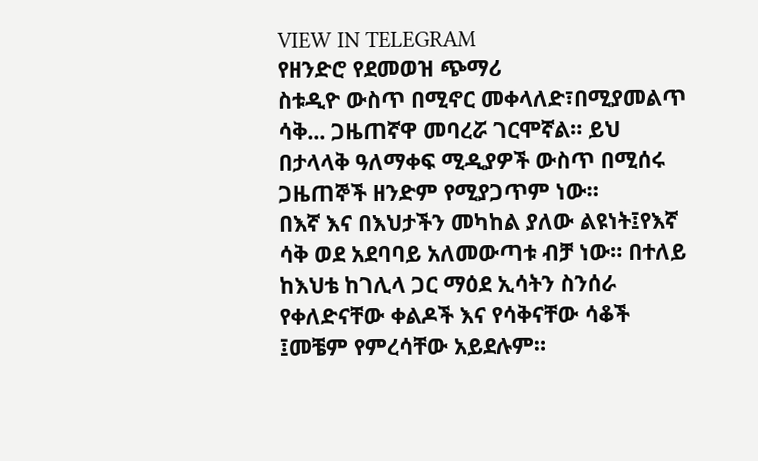VIEW IN TELEGRAM
የዘንድሮ የደመወዝ ጭማሪ
ስቱዲዮ ውስጥ በሚኖር መቀላለድ፣በሚያመልጥ ሳቅ... ጋዜጠኛዋ መባረሯ ገርሞኛል። ይህ በታላላቅ ዓለማቀፍ ሚዲያዎች ውስጥ በሚሰሩ ጋዜጠኞች ዘንድም የሚያጋጥም ነው።
በእኛ እና በእህታችን መካከል ያለው ልዩነት፤የእኛ ሳቅ ወደ አደባባይ አለመውጣቱ ብቻ ነው። በተለይ ከእህቴ ከገሊላ ጋር ማዕደ ኢሳትን ስንሰራ የቀለድናቸው ቀልዶች እና የሳቅናቸው ሳቆች ፤መቼም የምረሳቸው አይደሉም።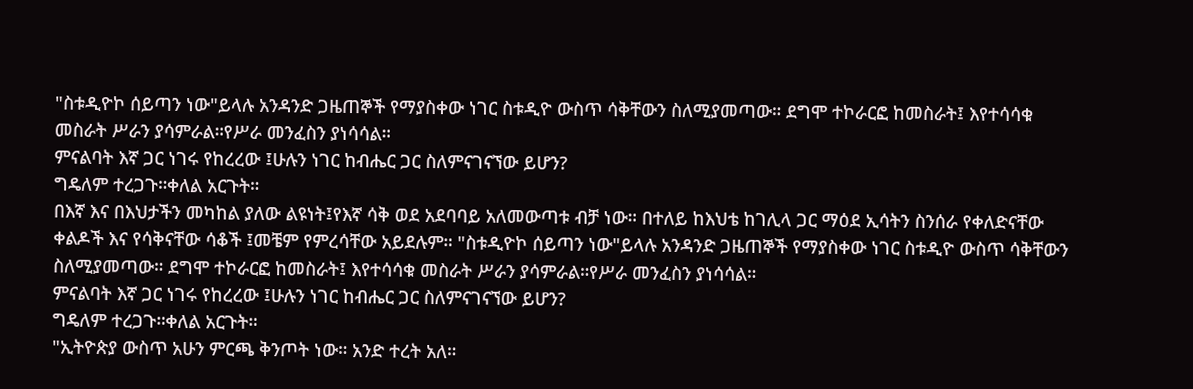"ስቱዲዮኮ ሰይጣን ነው"ይላሉ አንዳንድ ጋዜጠኞች የማያስቀው ነገር ስቱዲዮ ውስጥ ሳቅቸውን ስለሚያመጣው። ደግሞ ተኮራርፎ ከመስራት፤ እየተሳሳቁ መስራት ሥራን ያሳምራል።የሥራ መንፈስን ያነሳሳል።
ምናልባት እኛ ጋር ነገሩ የከረረው ፤ሁሉን ነገር ከብሔር ጋር ስለምናገናኘው ይሆን?
ግዴለም ተረጋጉ።ቀለል አርጉት።
በእኛ እና በእህታችን መካከል ያለው ልዩነት፤የእኛ ሳቅ ወደ አደባባይ አለመውጣቱ ብቻ ነው። በተለይ ከእህቴ ከገሊላ ጋር ማዕደ ኢሳትን ስንሰራ የቀለድናቸው ቀልዶች እና የሳቅናቸው ሳቆች ፤መቼም የምረሳቸው አይደሉም። "ስቱዲዮኮ ሰይጣን ነው"ይላሉ አንዳንድ ጋዜጠኞች የማያስቀው ነገር ስቱዲዮ ውስጥ ሳቅቸውን ስለሚያመጣው። ደግሞ ተኮራርፎ ከመስራት፤ እየተሳሳቁ መስራት ሥራን ያሳምራል።የሥራ መንፈስን ያነሳሳል።
ምናልባት እኛ ጋር ነገሩ የከረረው ፤ሁሉን ነገር ከብሔር ጋር ስለምናገናኘው ይሆን?
ግዴለም ተረጋጉ።ቀለል አርጉት።
"ኢትዮጵያ ውስጥ አሁን ምርጫ ቅንጦት ነው። አንድ ተረት አለ።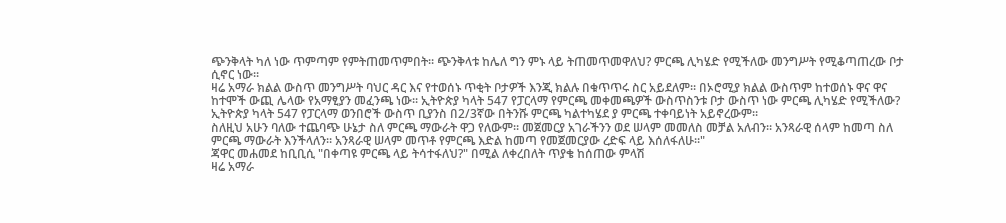ጭንቅላት ካለ ነው ጥምጣም የምትጠመጥምበት። ጭንቅላቱ ከሌለ ግን ምኑ ላይ ትጠመጥመዋለህ? ምርጫ ሊካሄድ የሚችለው መንግሥት የሚቆጣጠረው ቦታ ሲኖር ነው።
ዛሬ አማራ ክልል ውስጥ መንግሥት ባህር ዳር እና የተወሰኑ ጥቂት ቦታዎች እንጂ ክልሉ በቁጥጥሩ ስር አይደለም። በኦሮሚያ ክልል ውስጥም ከተወሰኑ ዋና ዋና ከተሞች ውጪ ሌላው የአማፂያን መፈንጫ ነው። ኢትዮጵያ ካላት 547 የፓርላማ የምርጫ መቀመጫዎች ውስጥስንቱ ቦታ ውስጥ ነው ምርጫ ሊካሄድ የሚችለው? ኢትዮጵያ ካላት 547 የፓርላማ ወንበሮች ውስጥ ቢያንስ በ2/3ኛው በትንሹ ምርጫ ካልተካሄደ ያ ምርጫ ተቀባይነት አይኖረውም።
ስለዚህ አሁን ባለው ተጨባጭ ሁኔታ ስለ ምርጫ ማውራት ዋጋ የለውም። መጀመርያ አገራችንን ወደ ሠላም መመለስ መቻል አለብን። አንጻራዊ ሰላም ከመጣ ስለ ምርጫ ማውራት እንችላለን። አንጻራዊ ሠላም መጥቶ የምርጫ እድል ከመጣ የመጀመርያው ረድፍ ላይ እሰለፋለሁ።"
ጃዋር መሐመደ ከቢቢሲ "በቀጣዩ ምርጫ ላይ ትሳተፋለህ?" በሚል ለቀረበለት ጥያቄ ከሰጠው ምላሽ
ዛሬ አማራ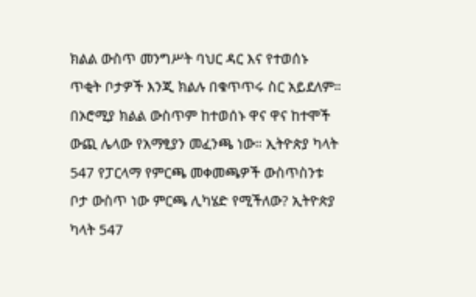ክልል ውስጥ መንግሥት ባህር ዳር እና የተወሰኑ ጥቂት ቦታዎች እንጂ ክልሉ በቁጥጥሩ ስር አይደለም። በኦሮሚያ ክልል ውስጥም ከተወሰኑ ዋና ዋና ከተሞች ውጪ ሌላው የአማፂያን መፈንጫ ነው። ኢትዮጵያ ካላት 547 የፓርላማ የምርጫ መቀመጫዎች ውስጥስንቱ ቦታ ውስጥ ነው ምርጫ ሊካሄድ የሚችለው? ኢትዮጵያ ካላት 547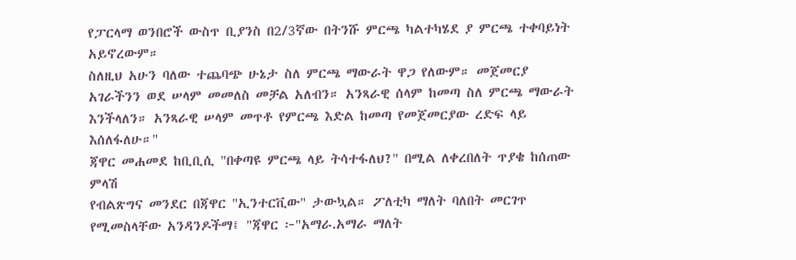የፓርላማ ወንበሮች ውስጥ ቢያንስ በ2/3ኛው በትንሹ ምርጫ ካልተካሄደ ያ ምርጫ ተቀባይነት አይኖረውም።
ስለዚህ አሁን ባለው ተጨባጭ ሁኔታ ስለ ምርጫ ማውራት ዋጋ የለውም። መጀመርያ አገራችንን ወደ ሠላም መመለስ መቻል አለብን። አንጻራዊ ሰላም ከመጣ ስለ ምርጫ ማውራት እንችላለን። አንጻራዊ ሠላም መጥቶ የምርጫ እድል ከመጣ የመጀመርያው ረድፍ ላይ እሰለፋለሁ።"
ጃዋር መሐመደ ከቢቢሲ "በቀጣዩ ምርጫ ላይ ትሳተፋለህ?" በሚል ለቀረበለት ጥያቄ ከሰጠው ምላሽ
የብልጽግና መንደር በጃዋር "ኢንተርቪው" ታውኳል። ፖለቲካ ማለት ባለበት መርገጥ የሚመስላቸው አንዳንዶችማ፤ "ጃዋር ፦"አማራ.አማራ ማለት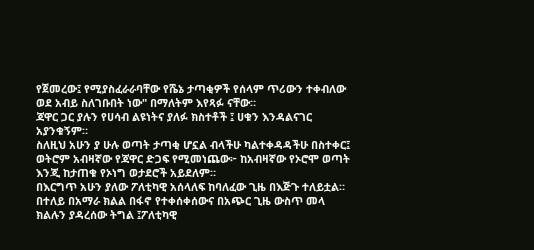የጀመረው፤ የሚያስፈራራባቸው የሼኔ ታጣቂዎች የሰላም ጥሪውን ተቀብለው ወደ አብይ ስለገቡበት ነው" በማለትም እየጻፉ ናቸው።
ጃዋር ጋር ያሉን የሀሳብ ልዩነትና ያለፉ ክስተቶች ፤ ሀቁን እንዳልናገር አያንቁኝም።
ስለዚህ አሁን ያ ሁሉ ወጣት ታጣቂ ሆኗል ብላችሁ ካልተቀዳዳችሁ በስተቀር፤ ወትሮም አብዛኛው የጃዋር ድጋፍ የሚመነጨው፦ ከአብዛኛው የኦሮሞ ወጣት እንጂ ከታጠቁ የኦነግ ወታደሮች አይደለም።
በእርግጥ አሁን ያለው ፖለቲካዊ አሰላለፍ ከባለፈው ጊዜ በእጅጉ ተለይቷል። በተለይ በአማራ ክልል በፋኖ የተቀሰቀሰውና በአጭር ጊዜ ውስጥ መላ ክልሉን ያዳረሰው ትግል ፤ፖለቲካዊ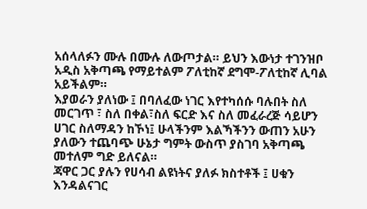አሰላለፉን ሙሉ በሙሉ ለውጦታል። ይህን እውነታ ተገንዝቦ አዲስ አቅጣጫ የማይተልም ፖለቲከኛ ደግሞ-ፖለቲከኛ ሊባል አይችልም።
እያወራን ያለነው ፤ በባለፈው ነገር እየተካሰሱ ባሉበት ስለ መርገጥ ፣ ስለ በቀል፣ስለ ፍርድ እና ስለ መፈራረጅ ሳይሆን ሀገር ስለማዳን ከኾነ፤ ሁላችንም እልኻችንን ውጠን አሁን ያለውን ተጨባጭ ሁኔታ ግምት ውስጥ ያስገባ አቅጣጫ መተለም ግድ ይለናል።
ጃዋር ጋር ያሉን የሀሳብ ልዩነትና ያለፉ ክስተቶች ፤ ሀቁን እንዳልናገር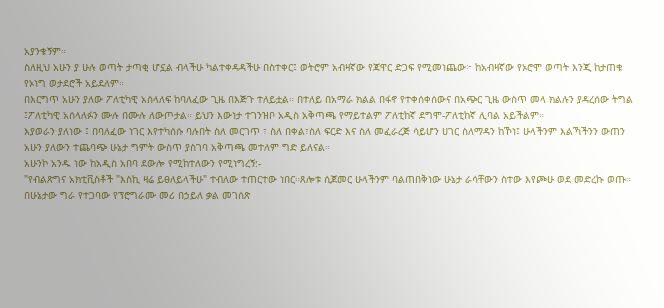አያንቁኝም።
ስለዚህ አሁን ያ ሁሉ ወጣት ታጣቂ ሆኗል ብላችሁ ካልተቀዳዳችሁ በስተቀር፤ ወትሮም አብዛኛው የጃዋር ድጋፍ የሚመነጨው፦ ከአብዛኛው የኦሮሞ ወጣት እንጂ ከታጠቁ የኦነግ ወታደሮች አይደለም።
በእርግጥ አሁን ያለው ፖለቲካዊ አሰላለፍ ከባለፈው ጊዜ በእጅጉ ተለይቷል። በተለይ በአማራ ክልል በፋኖ የተቀሰቀሰውና በአጭር ጊዜ ውስጥ መላ ክልሉን ያዳረሰው ትግል ፤ፖለቲካዊ አሰላለፉን ሙሉ በሙሉ ለውጦታል። ይህን እውነታ ተገንዝቦ አዲስ አቅጣጫ የማይተልም ፖለቲከኛ ደግሞ-ፖለቲከኛ ሊባል አይችልም።
እያወራን ያለነው ፤ በባለፈው ነገር እየተካሰሱ ባሉበት ስለ መርገጥ ፣ ስለ በቀል፣ስለ ፍርድ እና ስለ መፈራረጅ ሳይሆን ሀገር ስለማዳን ከኾነ፤ ሁላችንም እልኻችንን ውጠን አሁን ያለውን ተጨባጭ ሁኔታ ግምት ውስጥ ያስገባ አቅጣጫ መተለም ግድ ይለናል።
አሁንኮ አንዱ ነው ከአዲስ አበባ ደውሎ የሚከተለውን የሚነግረኝ:-
"የብልጽግና አክቲቪስቶች "እስኪ ዛሬ ይፀለይላችሁ" ተብለው ተጠርተው ነበር።ጸሎቱ ሲጀመር ሁላችንም ባልጠበቅነው ሁኔታ ራሳቸውን ስተው እየጮሁ ወደ መድረኩ ወጡ። በሁኔታው ግራ የተጋባው የፕሮግራሙ መሪ በኃይለ ቃል መገሰጽ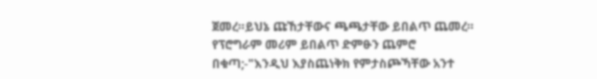ጀመረ።ይህኔ ጩኸታቸውና ጫጫታቸው ይበልጥ ጨመረ። የፕሮግራም መሪም ይበልጥ ድምፁን ጨምሮ በቁጣ;-"እንዲህ እያስጨነቅክ የምታስጮኻቸው አንተ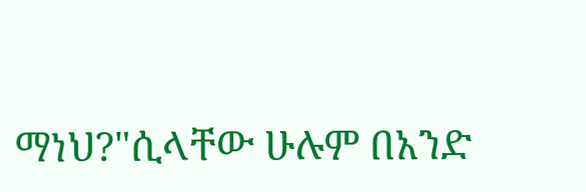ማነህ?"ሲላቸው ሁሉም በአንድ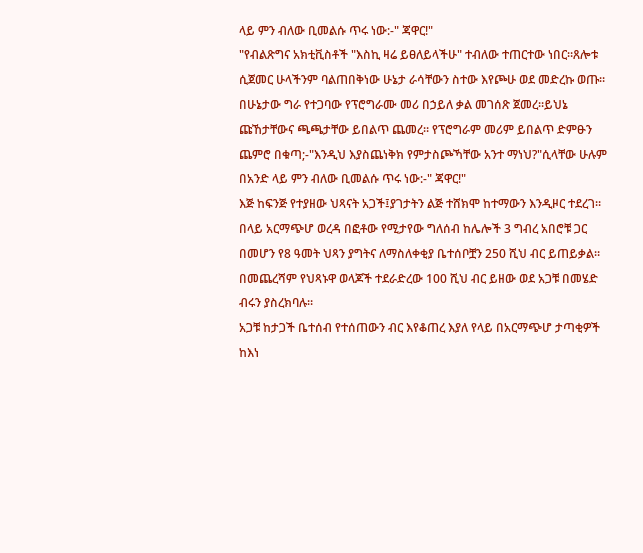ላይ ምን ብለው ቢመልሱ ጥሩ ነው:-" ጃዋር!"
"የብልጽግና አክቲቪስቶች "እስኪ ዛሬ ይፀለይላችሁ" ተብለው ተጠርተው ነበር።ጸሎቱ ሲጀመር ሁላችንም ባልጠበቅነው ሁኔታ ራሳቸውን ስተው እየጮሁ ወደ መድረኩ ወጡ። በሁኔታው ግራ የተጋባው የፕሮግራሙ መሪ በኃይለ ቃል መገሰጽ ጀመረ።ይህኔ ጩኸታቸውና ጫጫታቸው ይበልጥ ጨመረ። የፕሮግራም መሪም ይበልጥ ድምፁን ጨምሮ በቁጣ;-"እንዲህ እያስጨነቅክ የምታስጮኻቸው አንተ ማነህ?"ሲላቸው ሁሉም በአንድ ላይ ምን ብለው ቢመልሱ ጥሩ ነው:-" ጃዋር!"
እጅ ከፍንጅ የተያዘው ህጻናት አጋች፤ያገታትን ልጅ ተሸክሞ ከተማውን እንዲዞር ተደረገ።
በላይ አርማጭሆ ወረዳ በፎቶው የሚታየው ግለሰብ ከሌሎች 3 ግብረ አበሮቹ ጋር በመሆን የ8 ዓመት ህጻን ያግትና ለማስለቀቂያ ቤተሰቦቿን 250 ሺህ ብር ይጠይቃል።
በመጨረሻም የህጻኑዋ ወላጆች ተደራድረው 100 ሺህ ብር ይዘው ወደ አጋቹ በመሄድ ብሩን ያስረክባሉ።
አጋቹ ከታጋች ቤተሰብ የተሰጠውን ብር እየቆጠረ እያለ የላይ በአርማጭሆ ታጣቂዎች ከእነ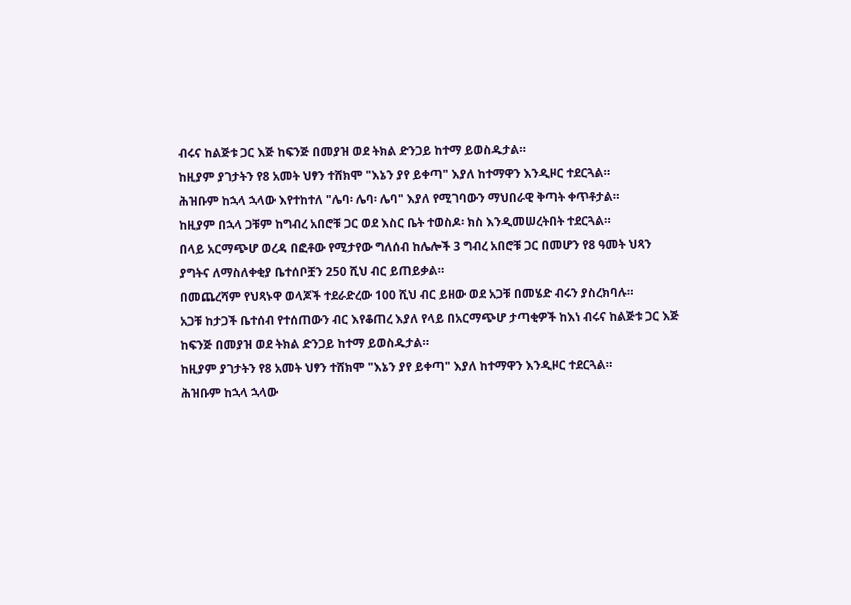ብሩና ከልጅቱ ጋር እጅ ከፍንጅ በመያዝ ወደ ትክል ድንጋይ ከተማ ይወስዱታል።
ከዚያም ያገታትን የ8 አመት ህፃን ተሸክሞ "እኔን ያየ ይቀጣ" እያለ ከተማዋን እንዲዞር ተደርጓል።
ሕዝቡም ከኋላ ኋላው እየተከተለ "ሌባ፡ ሌባ፡ ሌባ" እያለ የሚገባውን ማህበራዊ ቅጣት ቀጥቶታል።
ከዚያም በኋላ ጋቹም ከግብረ አበሮቹ ጋር ወደ እስር ቤት ተወስዶ፡ ክስ እንዲመሠረትበት ተደርጓል።
በላይ አርማጭሆ ወረዳ በፎቶው የሚታየው ግለሰብ ከሌሎች 3 ግብረ አበሮቹ ጋር በመሆን የ8 ዓመት ህጻን ያግትና ለማስለቀቂያ ቤተሰቦቿን 250 ሺህ ብር ይጠይቃል።
በመጨረሻም የህጻኑዋ ወላጆች ተደራድረው 100 ሺህ ብር ይዘው ወደ አጋቹ በመሄድ ብሩን ያስረክባሉ።
አጋቹ ከታጋች ቤተሰብ የተሰጠውን ብር እየቆጠረ እያለ የላይ በአርማጭሆ ታጣቂዎች ከእነ ብሩና ከልጅቱ ጋር እጅ ከፍንጅ በመያዝ ወደ ትክል ድንጋይ ከተማ ይወስዱታል።
ከዚያም ያገታትን የ8 አመት ህፃን ተሸክሞ "እኔን ያየ ይቀጣ" እያለ ከተማዋን እንዲዞር ተደርጓል።
ሕዝቡም ከኋላ ኋላው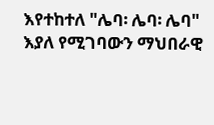እየተከተለ "ሌባ፡ ሌባ፡ ሌባ" እያለ የሚገባውን ማህበራዊ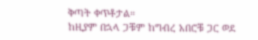ቅጣት ቀጥቶታል።
ከዚያም በኋላ ጋቹም ከግብረ አበሮቹ ጋር ወደ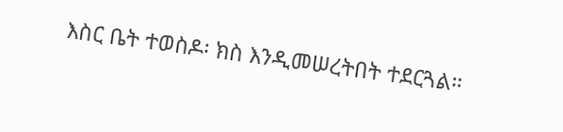እስር ቤት ተወስዶ፡ ክስ እንዲመሠረትበት ተደርጓል።